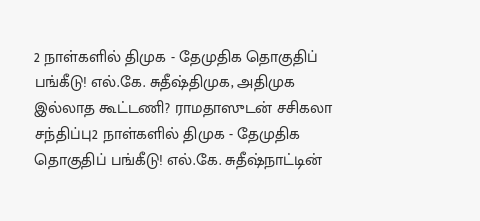2 நாள்களில் திமுக - தேமுதிக தொகுதிப் பங்கீடு! எல்.கே. சுதீஷ்திமுக, அதிமுக இல்லாத கூட்டணி? ராமதாஸுடன் சசிகலா சந்திப்பு2 நாள்களில் திமுக - தேமுதிக தொகுதிப் பங்கீடு! எல்.கே. சுதீஷ்நாட்டின்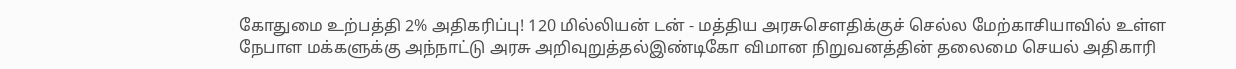கோதுமை உற்பத்தி 2% அதிகரிப்பு! 120 மில்லியன் டன் - மத்திய அரசுசௌதிக்குச் செல்ல மேற்காசியாவில் உள்ள நேபாள மக்களுக்கு அந்நாட்டு அரசு அறிவுறுத்தல்இண்டிகோ விமான நிறுவனத்தின் தலைமை செயல் அதிகாரி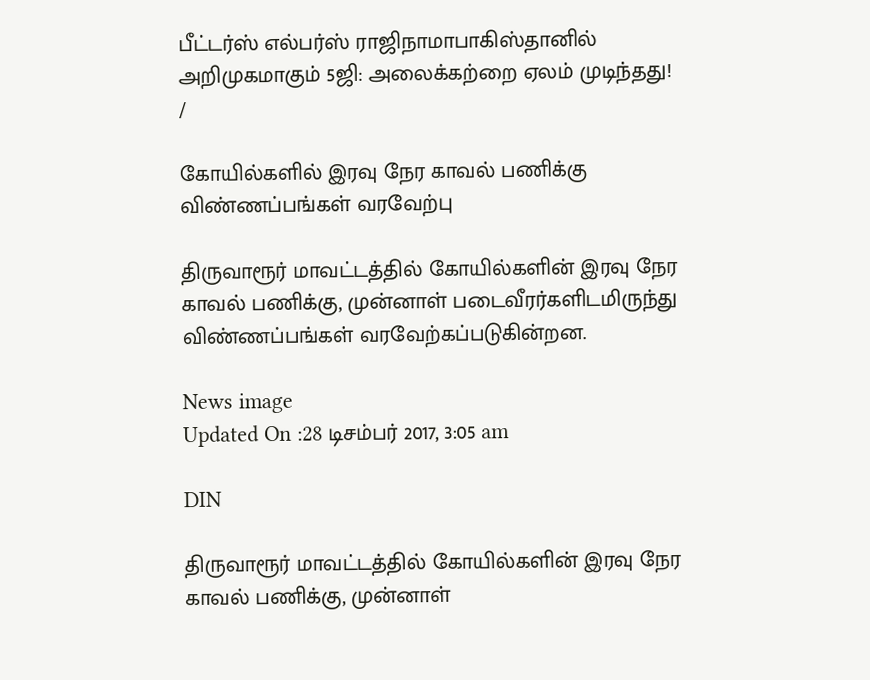பீட்டர்ஸ் எல்பர்ஸ் ராஜிநாமாபாகிஸ்தானில் அறிமுகமாகும் 5ஜி: அலைக்கற்றை ஏலம் முடிந்தது!
/

கோயில்களில் இரவு நேர காவல் பணிக்கு விண்ணப்பங்கள் வரவேற்பு

திருவாரூர் மாவட்டத்தில் கோயில்களின் இரவு நேர காவல் பணிக்கு, முன்னாள் படைவீரர்களிடமிருந்து விண்ணப்பங்கள் வரவேற்கப்படுகின்றன.

News image
Updated On :28 டிசம்பர் 2017, 3:05 am

DIN

திருவாரூர் மாவட்டத்தில் கோயில்களின் இரவு நேர காவல் பணிக்கு, முன்னாள்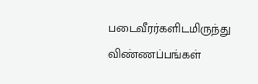படைவீரர்களிடமிருந்து விண்ணப்பங்கள்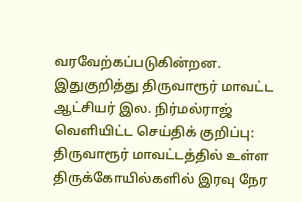வரவேற்கப்படுகின்றன.
இதுகுறித்து திருவாரூர் மாவட்ட ஆட்சியர் இல. நிர்மல்ராஜ் வெளியிட்ட செய்திக் குறிப்பு:
திருவாரூர் மாவட்டத்தில் உள்ள திருக்கோயில்களில் இரவு நேர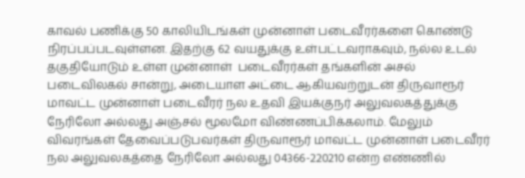காவல் பணிக்கு 50 காலியிடங்கள் முன்னாள் படைவீரர்களை கொண்டு நிரப்பப்படவுள்ளன. இதற்கு 62 வயதுக்கு உள்பட்டவராகவும், நல்ல உடல் தகுதியோடும் உள்ள முன்னாள்  படைவீரர்கள் தங்களின் அசல் படைவிலகல் சான்று, அடையாள அட்டை ஆகியவற்றுடன் திருவாரூர் மாவட்ட முன்னாள் படைவீரர் நல உதவி இயக்குநர் அலுவலகத்துக்கு நேரிலோ அல்லது அஞ்சல் மூலமோ விண்ணப்பிக்கலாம். மேலும் விவரங்கள் தேவைப்படுபவர்கள் திருவாரூர் மாவட்ட முன்னாள் படைவீரர் நல அலுவலகத்தை நேரிலோ அல்லது 04366-220210 என்ற எண்ணில்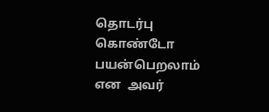தொடர்பு கொண்டோ பயன்பெறலாம் என  அவர்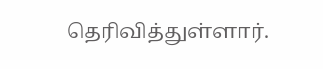தெரிவித்துள்ளார்.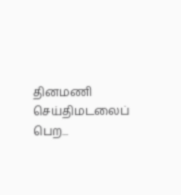தினமணி செய்திமடலைப் பெற...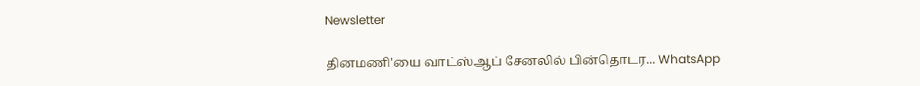Newsletter

தினமணி'யை வாட்ஸ்ஆப் சேனலில் பின்தொடர... WhatsApp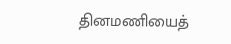தினமணியைத்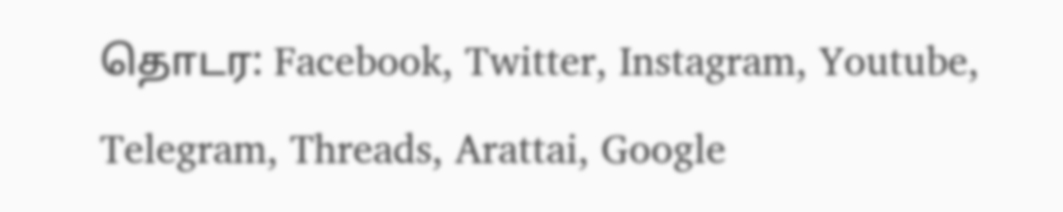தொடர: Facebook, Twitter, Instagram, Youtube, Telegram, Threads, Arattai, Google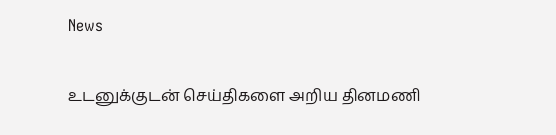News

உடனுக்குடன் செய்திகளை அறிய தினமணி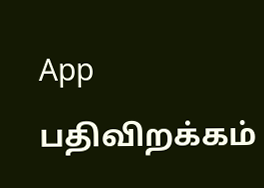App பதிவிறக்கம்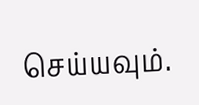செய்யவும்.